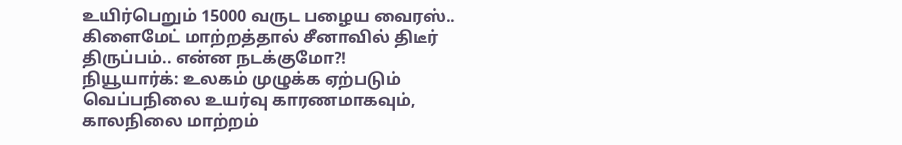உயிர்பெறும் 15000 வருட பழைய வைரஸ்.. கிளைமேட் மாற்றத்தால் சீனாவில் திடீர் திருப்பம்.. என்ன நடக்குமோ?!
நியூயார்க்: உலகம் முழுக்க ஏற்படும் வெப்பநிலை உயர்வு காரணமாகவும், காலநிலை மாற்றம்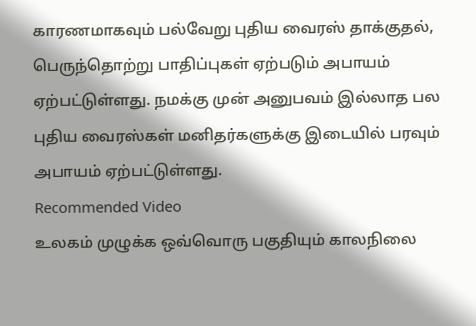காரணமாகவும் பல்வேறு புதிய வைரஸ் தாக்குதல், பெருந்தொற்று பாதிப்புகள் ஏற்படும் அபாயம் ஏற்பட்டுள்ளது. நமக்கு முன் அனுபவம் இல்லாத பல புதிய வைரஸ்கள் மனிதர்களுக்கு இடையில் பரவும் அபாயம் ஏற்பட்டுள்ளது.
Recommended Video
உலகம் முழுக்க ஒவ்வொரு பகுதியும் காலநிலை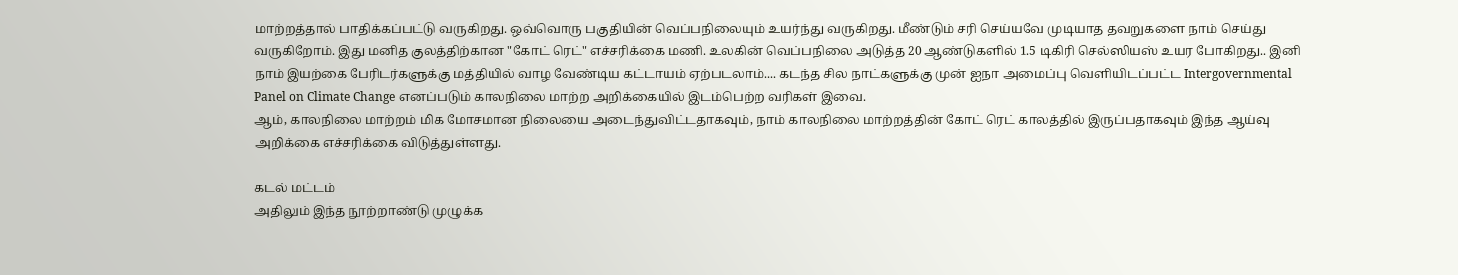மாற்றத்தால் பாதிக்கப்பட்டு வருகிறது. ஒவ்வொரு பகுதியின் வெப்பநிலையும் உயர்ந்து வருகிறது. மீண்டும் சரி செய்யவே முடியாத தவறுகளை நாம் செய்து வருகிறோம். இது மனித குலத்திற்கான "கோட் ரெட்" எச்சரிக்கை மணி. உலகின் வெப்பநிலை அடுத்த 20 ஆண்டுகளில் 1.5 டிகிரி செல்ஸியஸ் உயர போகிறது.. இனி நாம் இயற்கை பேரிடர்களுக்கு மத்தியில் வாழ வேண்டிய கட்டாயம் ஏற்படலாம்.... கடந்த சில நாட்களுக்கு முன் ஐநா அமைப்பு வெளியிடப்பட்ட Intergovernmental Panel on Climate Change எனப்படும் காலநிலை மாற்ற அறிக்கையில் இடம்பெற்ற வரிகள் இவை.
ஆம், காலநிலை மாற்றம் மிக மோசமான நிலையை அடைந்துவிட்டதாகவும், நாம் காலநிலை மாற்றத்தின் கோட் ரெட் காலத்தில் இருப்பதாகவும் இந்த ஆய்வு அறிக்கை எச்சரிக்கை விடுத்துள்ளது.

கடல் மட்டம்
அதிலும் இந்த நூற்றாண்டு முழுக்க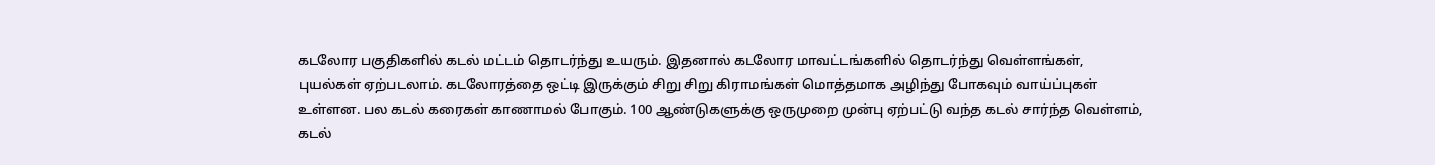கடலோர பகுதிகளில் கடல் மட்டம் தொடர்ந்து உயரும். இதனால் கடலோர மாவட்டங்களில் தொடர்ந்து வெள்ளங்கள், புயல்கள் ஏற்படலாம். கடலோரத்தை ஒட்டி இருக்கும் சிறு சிறு கிராமங்கள் மொத்தமாக அழிந்து போகவும் வாய்ப்புகள் உள்ளன. பல கடல் கரைகள் காணாமல் போகும். 100 ஆண்டுகளுக்கு ஒருமுறை முன்பு ஏற்பட்டு வந்த கடல் சார்ந்த வெள்ளம், கடல்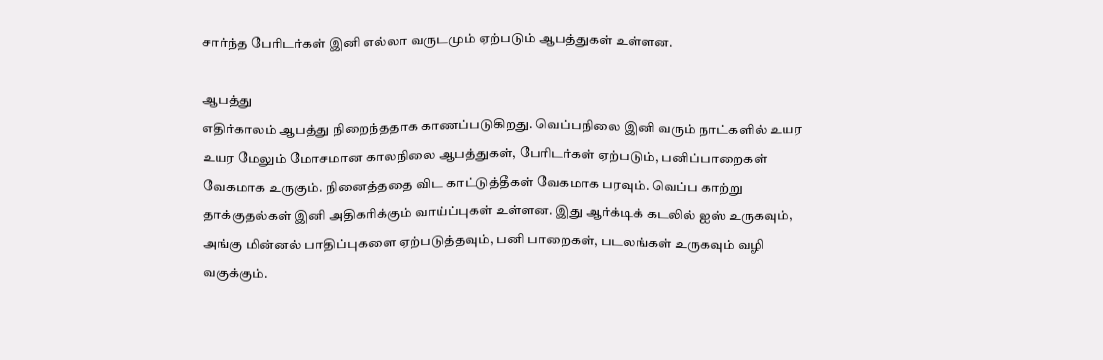சார்ந்த பேரிடர்கள் இனி எல்லா வருடமும் ஏற்படும் ஆபத்துகள் உள்ளன.

ஆபத்து
எதிர்காலம் ஆபத்து நிறைந்ததாக காணப்படுகிறது. வெப்பநிலை இனி வரும் நாட்களில் உயர உயர மேலும் மோசமான காலநிலை ஆபத்துகள், பேரிடர்கள் ஏற்படும், பனிப்பாறைகள் வேகமாக உருகும். நினைத்ததை விட காட்டுத்தீகள் வேகமாக பரவும். வெப்ப காற்று தாக்குதல்கள் இனி அதிகரிக்கும் வாய்ப்புகள் உள்ளன. இது ஆர்க்டிக் கடலில் ஐஸ் உருகவும், அங்கு மின்னல் பாதிப்புகளை ஏற்படுத்தவும், பனி பாறைகள், படலங்கள் உருகவும் வழி வகுக்கும்.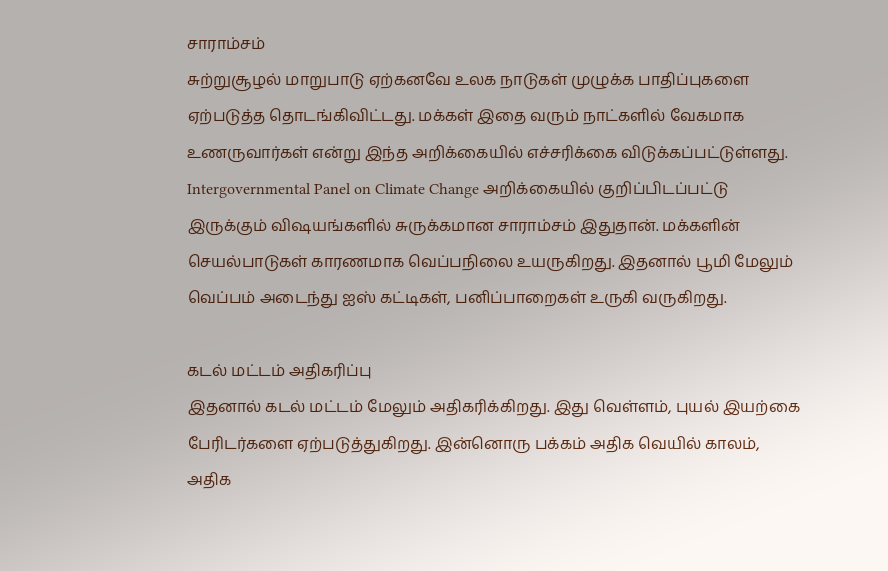சாராம்சம்
சுற்றுசூழல் மாறுபாடு ஏற்கனவே உலக நாடுகள் முழுக்க பாதிப்புகளை ஏற்படுத்த தொடங்கிவிட்டது. மக்கள் இதை வரும் நாட்களில் வேகமாக உணருவார்கள் என்று இந்த அறிக்கையில் எச்சரிக்கை விடுக்கப்பட்டுள்ளது. Intergovernmental Panel on Climate Change அறிக்கையில் குறிப்பிடப்பட்டு இருக்கும் விஷயங்களில் சுருக்கமான சாராம்சம் இதுதான். மக்களின் செயல்பாடுகள் காரணமாக வெப்பநிலை உயருகிறது. இதனால் பூமி மேலும் வெப்பம் அடைந்து ஐஸ் கட்டிகள், பனிப்பாறைகள் உருகி வருகிறது.

கடல் மட்டம் அதிகரிப்பு
இதனால் கடல் மட்டம் மேலும் அதிகரிக்கிறது. இது வெள்ளம், புயல் இயற்கை பேரிடர்களை ஏற்படுத்துகிறது. இன்னொரு பக்கம் அதிக வெயில் காலம், அதிக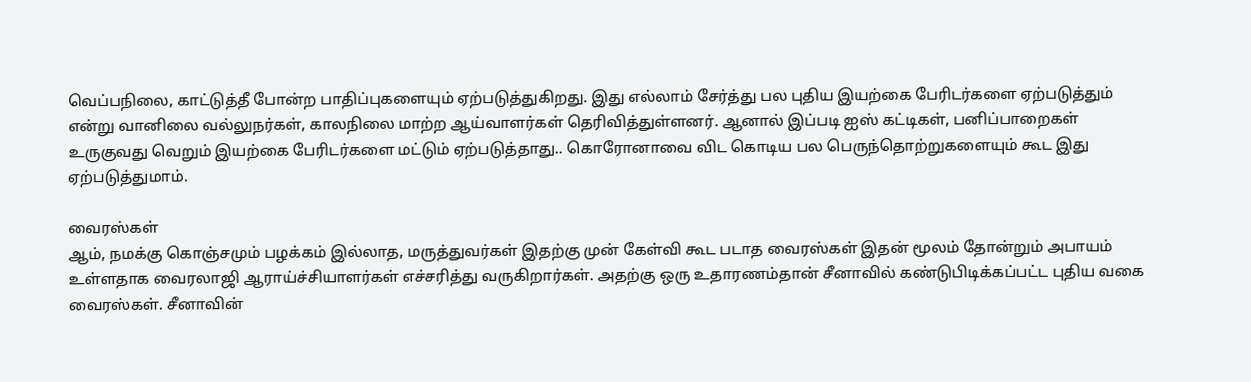வெப்பநிலை, காட்டுத்தீ போன்ற பாதிப்புகளையும் ஏற்படுத்துகிறது. இது எல்லாம் சேர்த்து பல புதிய இயற்கை பேரிடர்களை ஏற்படுத்தும் என்று வானிலை வல்லுநர்கள், காலநிலை மாற்ற ஆய்வாளர்கள் தெரிவித்துள்ளனர். ஆனால் இப்படி ஐஸ் கட்டிகள், பனிப்பாறைகள் உருகுவது வெறும் இயற்கை பேரிடர்களை மட்டும் ஏற்படுத்தாது.. கொரோனாவை விட கொடிய பல பெருந்தொற்றுகளையும் கூட இது ஏற்படுத்துமாம்.

வைரஸ்கள்
ஆம், நமக்கு கொஞ்சமும் பழக்கம் இல்லாத, மருத்துவர்கள் இதற்கு முன் கேள்வி கூட படாத வைரஸ்கள் இதன் மூலம் தோன்றும் அபாயம் உள்ளதாக வைரலாஜி ஆராய்ச்சியாளர்கள் எச்சரித்து வருகிறார்கள். அதற்கு ஒரு உதாரணம்தான் சீனாவில் கண்டுபிடிக்கப்பட்ட புதிய வகை வைரஸ்கள். சீனாவின்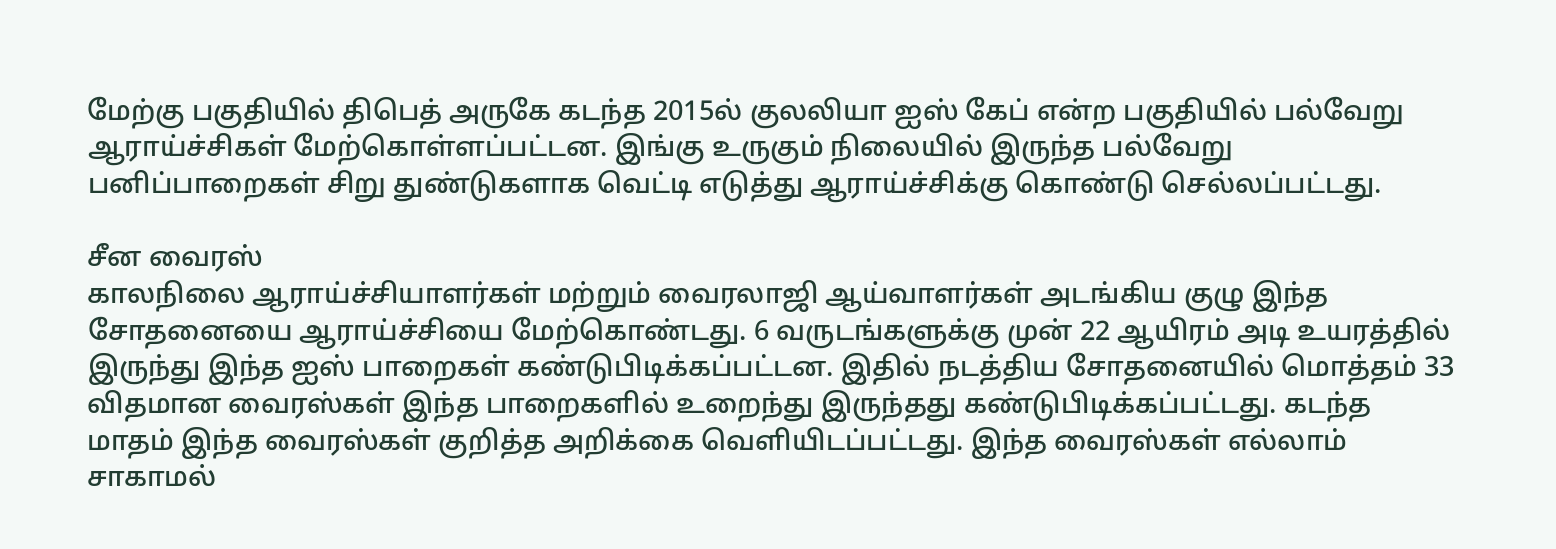மேற்கு பகுதியில் திபெத் அருகே கடந்த 2015ல் குலலியா ஐஸ் கேப் என்ற பகுதியில் பல்வேறு ஆராய்ச்சிகள் மேற்கொள்ளப்பட்டன. இங்கு உருகும் நிலையில் இருந்த பல்வேறு பனிப்பாறைகள் சிறு துண்டுகளாக வெட்டி எடுத்து ஆராய்ச்சிக்கு கொண்டு செல்லப்பட்டது.

சீன வைரஸ்
காலநிலை ஆராய்ச்சியாளர்கள் மற்றும் வைரலாஜி ஆய்வாளர்கள் அடங்கிய குழு இந்த சோதனையை ஆராய்ச்சியை மேற்கொண்டது. 6 வருடங்களுக்கு முன் 22 ஆயிரம் அடி உயரத்தில் இருந்து இந்த ஐஸ் பாறைகள் கண்டுபிடிக்கப்பட்டன. இதில் நடத்திய சோதனையில் மொத்தம் 33 விதமான வைரஸ்கள் இந்த பாறைகளில் உறைந்து இருந்தது கண்டுபிடிக்கப்பட்டது. கடந்த மாதம் இந்த வைரஸ்கள் குறித்த அறிக்கை வெளியிடப்பட்டது. இந்த வைரஸ்கள் எல்லாம் சாகாமல்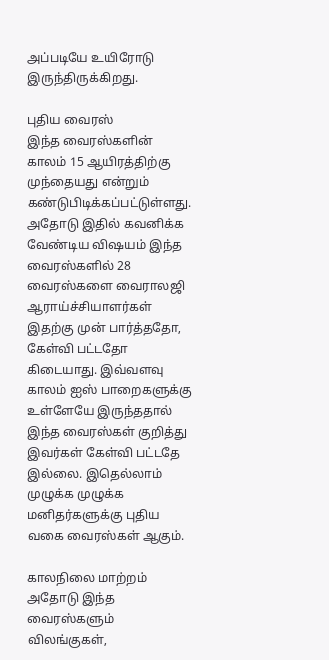அப்படியே உயிரோடு இருந்திருக்கிறது.

புதிய வைரஸ்
இந்த வைரஸ்களின் காலம் 15 ஆயிரத்திற்கு முந்தையது என்றும் கண்டுபிடிக்கப்பட்டுள்ளது. அதோடு இதில் கவனிக்க வேண்டிய விஷயம் இந்த வைரஸ்களில் 28 வைரஸ்களை வைராலஜி ஆராய்ச்சியாளர்கள் இதற்கு முன் பார்த்ததோ, கேள்வி பட்டதோ கிடையாது. இவ்வளவு காலம் ஐஸ் பாறைகளுக்கு உள்ளேயே இருந்ததால் இந்த வைரஸ்கள் குறித்து இவர்கள் கேள்வி பட்டதே இல்லை. இதெல்லாம் முழுக்க முழுக்க மனிதர்களுக்கு புதிய வகை வைரஸ்கள் ஆகும்.

காலநிலை மாற்றம்
அதோடு இந்த வைரஸ்களும் விலங்குகள்,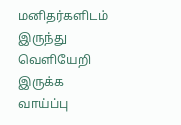மனிதர்களிடம் இருந்து வெளியேறி இருக்க வாய்ப்பு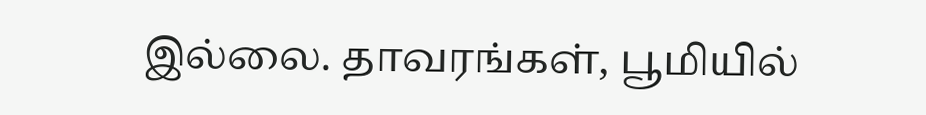இல்லை. தாவரங்கள், பூமியில்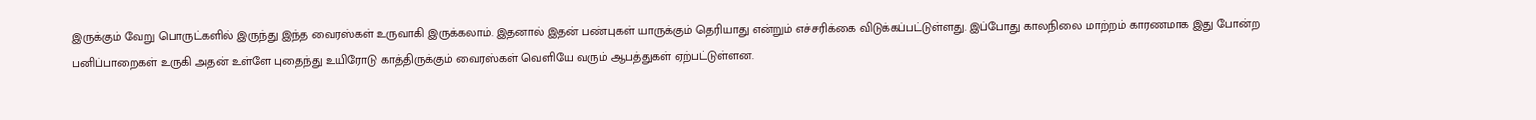இருக்கும் வேறு பொருட்களில் இருந்து இந்த வைரஸ்கள் உருவாகி இருக்கலாம். இதனால் இதன் பண்புகள் யாருக்கும் தெரியாது என்றும் எச்சரிக்கை விடுக்கப்பட்டுள்ளது. இப்போது காலநிலை மாற்றம் காரணமாக இது போன்ற பனிப்பாறைகள் உருகி அதன் உள்ளே புதைந்து உயிரோடு காத்திருக்கும் வைரஸ்கள் வெளியே வரும் ஆபத்துகள் ஏற்பட்டுள்ளன.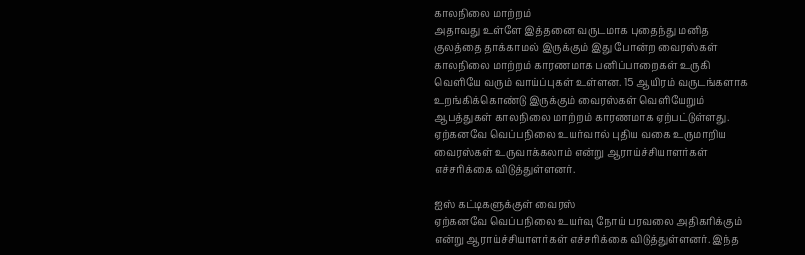காலநிலை மாற்றம்
அதாவது உள்ளே இத்தனை வருடமாக புதைந்து மனித குலத்தை தாக்காமல் இருக்கும் இது போன்ற வைரஸ்கள் காலநிலை மாற்றம் காரணமாக பனிப்பாறைகள் உருகி வெளியே வரும் வாய்ப்புகள் உள்ளன. 15 ஆயிரம் வருடங்களாக உறங்கிக்கொண்டு இருக்கும் வைரஸ்கள் வெளியேறும் ஆபத்துகள் காலநிலை மாற்றம் காரணமாக ஏற்பட்டுள்ளது. ஏற்கனவே வெப்பநிலை உயர்வால் புதிய வகை உருமாறிய வைரஸ்கள் உருவாக்கலாம் என்று ஆராய்ச்சியாளர்கள் எச்சரிக்கை விடுத்துள்ளனர்.

ஐஸ் கட்டிகளுக்குள் வைரஸ்
ஏற்கனவே வெப்பநிலை உயர்வு நோய் பரவலை அதிகரிக்கும் என்று ஆராய்ச்சியாளர்கள் எச்சரிக்கை விடுத்துள்ளனர். இந்த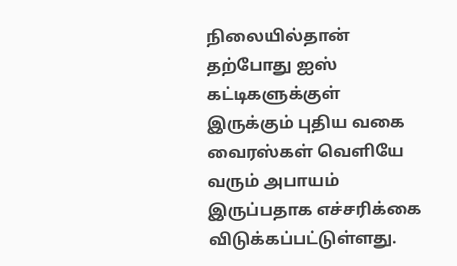நிலையில்தான் தற்போது ஐஸ் கட்டிகளுக்குள் இருக்கும் புதிய வகை வைரஸ்கள் வெளியே வரும் அபாயம் இருப்பதாக எச்சரிக்கை விடுக்கப்பட்டுள்ளது.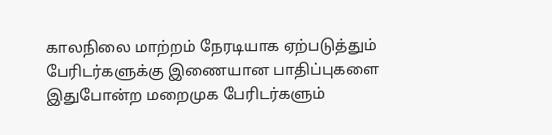காலநிலை மாற்றம் நேரடியாக ஏற்படுத்தும் பேரிடர்களுக்கு இணையான பாதிப்புகளை இதுபோன்ற மறைமுக பேரிடர்களும்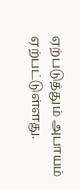ஏற்படுத்தும் அபாயம் ஏற்பட்டுள்ளது.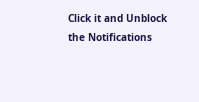Click it and Unblock the Notifications